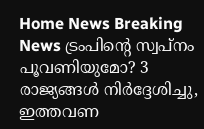Home News Breaking News ട്രംപിന്റെ സ്വപ്നം പൂവണിയുമോ? 3 രാജ്യങ്ങൾ നിർദ്ദേശിച്ചു, ഇത്തവണ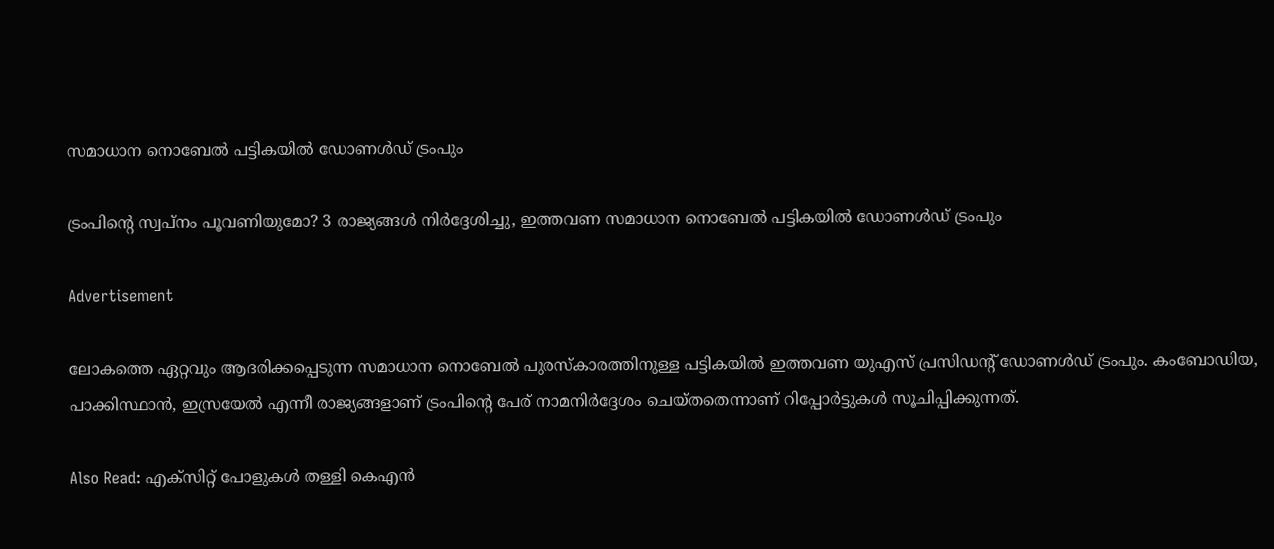സമാധാന നൊബേൽ പട്ടികയിൽ ഡോണൾഡ് ട്രംപും

ട്രംപിന്റെ സ്വപ്നം പൂവണിയുമോ? 3 രാജ്യങ്ങൾ നിർദ്ദേശിച്ചു, ഇത്തവണ സമാധാന നൊബേൽ പട്ടികയിൽ ഡോണൾഡ് ട്രംപും

Advertisement

ലോകത്തെ ഏറ്റവും ആദരിക്കപ്പെടുന്ന സമാധാന നൊബേൽ പുരസ്കാരത്തിനുള്ള പട്ടികയിൽ ഇത്തവണ യുഎസ് പ്രസിഡന്റ് ഡോണൾഡ് ട്രംപും. കംബോഡിയ, പാക്കിസ്ഥാൻ, ഇസ്രയേൽ എന്നീ രാജ്യങ്ങളാണ് ട്രംപിന്റെ പേര് നാമനിർദ്ദേശം ചെയ്തതെന്നാണ് റിപ്പോർട്ടുകൾ സൂചിപ്പിക്കുന്നത്.

Also Read: എക്സിറ്റ് പോളുകൾ തള്ളി കെഎൻ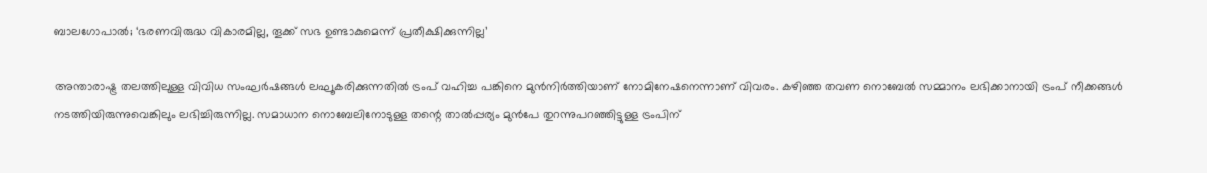ബാലഗോപാൽ; ‘ഭരണവിരുദ്ധ വികാരമില്ല, തൂക്ക് സഭ ഉണ്ടാകുമെന്ന് പ്രതീക്ഷിക്കുന്നില്ല’

അന്താരാഷ്ട്ര തലത്തിലുള്ള വിവിധ സംഘർഷങ്ങൾ ലഘൂകരിക്കുന്നതിൽ ട്രംപ് വഹിച്ച പങ്കിനെ മുൻനിർത്തിയാണ് നോമിനേഷനെന്നാണ് വിവരം. കഴിഞ്ഞ തവണ നൊബേൽ സമ്മാനം ലഭിക്കാനായി ട്രംപ് നീക്കങ്ങൾ നടത്തിയിരുന്നുവെങ്കിലും ലഭിച്ചിരുന്നില്ല. സമാധാന നൊബേലിനോടുള്ള തന്റെ താൽപ്പര്യം മുൻപേ തുറന്നുപറഞ്ഞിട്ടുള്ള ട്രംപിന്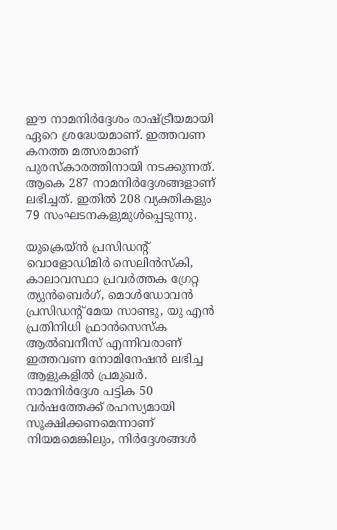ഈ നാമനിർദ്ദേശം രാഷ്ട്രീയമായി ഏറെ ശ്രദ്ധേയമാണ്. ഇത്തവണ കനത്ത മത്സരമാണ് പുരസ്കാരത്തിനായി നടക്കുന്നത്. ആകെ 287 നാമനിർദ്ദേശങ്ങളാണ് ലഭിച്ചത്. ഇതിൽ 208 വ്യക്തികളും 79 സംഘടനകളുമുൾപ്പെടുന്നു.

യുക്രെയ്ൻ പ്രസിഡന്റ് വൊളോഡിമിർ സെലിൻസ്‌കി, കാലാവസ്ഥാ പ്രവർത്തക ഗ്രേറ്റ ത്യുൻബെർഗ്, മൊൾഡോവൻ പ്രസിഡന്റ് മേയ സാണ്ടു, യു എൻ പ്രതിനിധി ഫ്രാൻസെസ്ക ആൽബനീസ് എന്നിവരാണ് ഇത്തവണ നോമിനേഷൻ ലഭിച്ച ആളുകളിൽ പ്രമുഖർ. നാമനിർദ്ദേശ പട്ടിക 50 വർഷത്തേക്ക് രഹസ്യമായി സൂക്ഷിക്കണമെന്നാണ് നിയമമെങ്കിലും, നിർദ്ദേശങ്ങൾ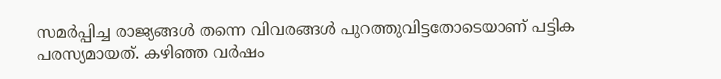സമർപ്പിച്ച രാജ്യങ്ങൾ തന്നെ വിവരങ്ങൾ പുറത്തുവിട്ടതോടെയാണ് പട്ടിക പരസ്യമായത്. കഴിഞ്ഞ വർഷം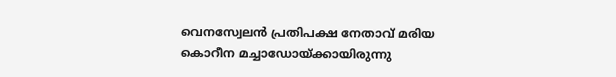വെനസ്വേലൻ പ്രതിപക്ഷ നേതാവ് മരിയ കൊറീന മച്ചാഡോയ്ക്കായിരുന്നു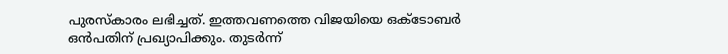പുരസ്കാരം ലഭിച്ചത്. ഇത്തവണത്തെ വിജയിയെ ഒക്ടോബർ ഒൻപതിന് പ്രഖ്യാപിക്കും. തുടർന്ന്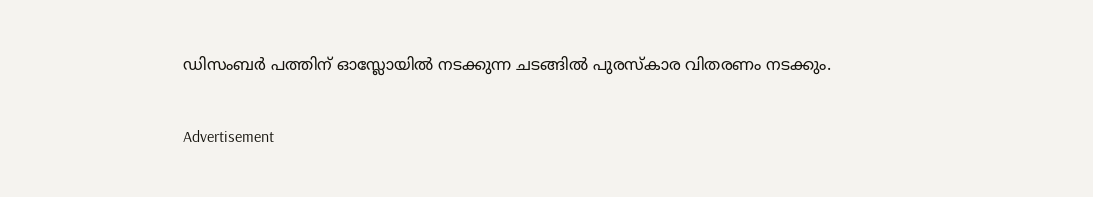ഡിസംബർ പത്തിന് ഓസ്ലോയിൽ നടക്കുന്ന ചടങ്ങിൽ പുരസ്കാര വിതരണം നടക്കും.

Advertisement